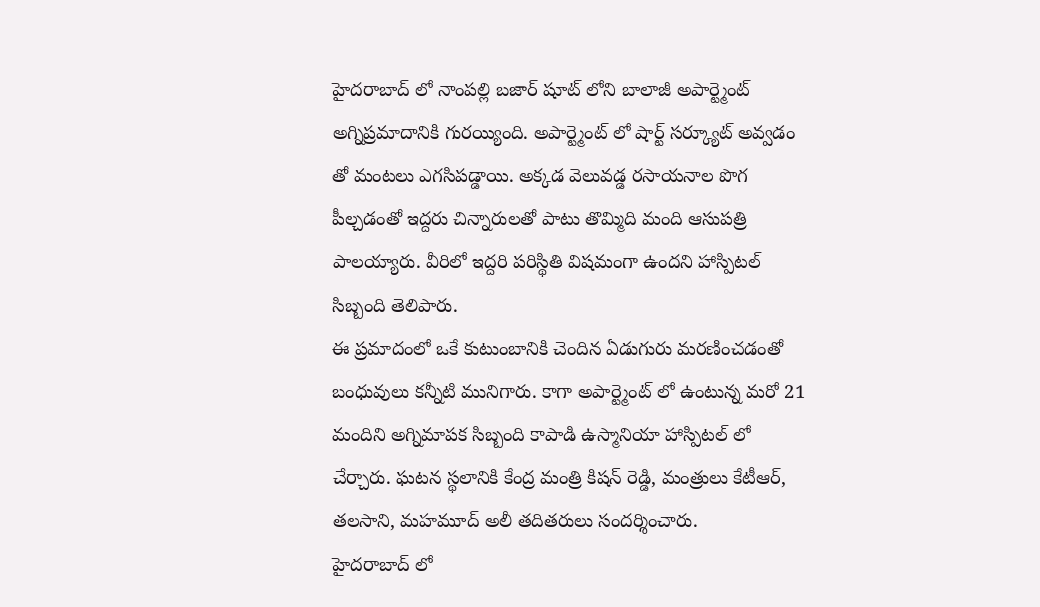హైదరాబాద్ లో నాంపల్లి బజార్ షూట్ లోని బాలాజీ అపార్ట్మెంట్ అగ్నిప్రమాదానికి గురయ్యింది. అపార్ట్మెంట్ లో షార్ట్ సర్క్యూట్ అవ్వడం తో మంటలు ఎగసిపడ్డాయి. అక్కడ వెలువడ్డ రసాయనాల పొగ పీల్చడంతో ఇద్దరు చిన్నారులతో పాటు తొమ్మిది మంది ఆసుపత్రి పాలయ్యారు. వీరిలో ఇద్దరి పరిస్థితి విషమంగా ఉందని హాస్పిటల్ సిబ్బంది తెలిపారు.
ఈ ప్రమాదంలో ఒకే కుటుంబానికి చెందిన ఏడుగురు మరణించడంతో బంధువులు కన్నీటి మునిగారు. కాగా అపార్ట్మెంట్ లో ఉంటున్న మరో 21 మందిని అగ్నిమాపక సిబ్బంది కాపాడి ఉస్మానియా హాస్పిటల్ లో చేర్చారు. ఘటన స్థలానికి కేంద్ర మంత్రి కిషన్ రెడ్డి, మంత్రులు కేటీఆర్, తలసాని, మహమూద్ అలీ తదితరులు సందర్శించారు.
హైదరాబాద్ లో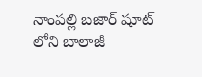నాంపల్లి బజార్ షూట్ లోని బాలాజీ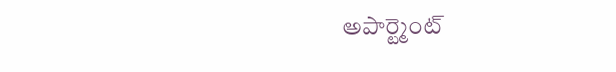అపార్ట్మెంట్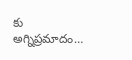కు అగ్నిప్రమాదం…